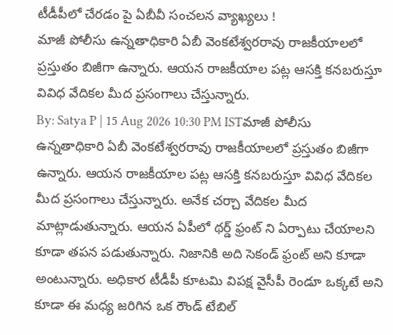టీడీపీలో చేరడం పై ఏబీవీ సంచలన వ్యాఖ్యలు !
మాజీ పోలీసు ఉన్నతాధికారి ఏబీ వెంకటేశ్వరరావు రాజకీయాలలో ప్రస్తుతం బిజీగా ఉన్నారు. ఆయన రాజకీయాల పట్ల ఆసక్తి కనబరుస్తూ వివిధ వేదికల మీద ప్రసంగాలు చేస్తున్నారు.
By: Satya P | 15 Aug 2026 10:30 PM ISTమాజీ పోలీసు ఉన్నతాధికారి ఏబీ వెంకటేశ్వరరావు రాజకీయాలలో ప్రస్తుతం బిజీగా ఉన్నారు. ఆయన రాజకీయాల పట్ల ఆసక్తి కనబరుస్తూ వివిధ వేదికల మీద ప్రసంగాలు చేస్తున్నారు. అనేక చర్చా వేదికల మీద మాట్లాడుతున్నారు. ఆయన ఏపీలో థర్డ్ ఫ్రంట్ ని ఏర్పాటు చేయాలని కూడా తపన పడుతున్నారు. నిజానికి అది సెకండ్ ఫ్రంట్ అని కూడా అంటున్నారు. అధికార టీడీపీ కూటమి విపక్ష వైసీపీ రెండూ ఒక్కటే అని కూడా ఈ మధ్య జరిగిన ఒక రౌండ్ టేబిల్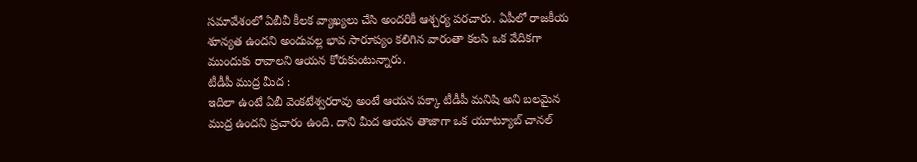సమావేశంలో ఏబీవీ కీలక వ్యాఖ్యలు చేసి అందరికీ ఆశ్చర్య పరచారు. ఏపీలో రాజకీయ శూన్యత ఉందని అందువల్ల భావ సారూప్యం కలిగిన వారంతా కలసి ఒక వేదికగా ముందుకు రావాలని ఆయన కోరుకుంటున్నారు.
టీడీపీ ముద్ర మీద :
ఇదిలా ఉంటే ఏబీ వెంకటేశ్వరరావు అంటే ఆయన పక్కా టీడీపీ మనిషి అని బలమైన ముద్ర ఉందని ప్రచారం ఉంది. దాని మీద ఆయన తాజాగా ఒక యూట్యూబ్ చానల్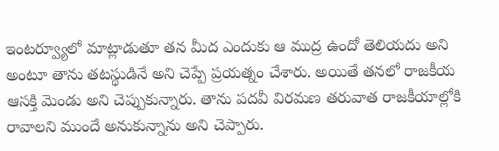ఇంటర్వ్యూలో మాట్లాడుతూ తన మీద ఎందుకు ఆ ముద్ర ఉందో తెలియదు అని అంటూ తాను తటస్థుడినే అని చెప్పే ప్రయత్నం చేశారు. అయితే తనలో రాజకీయ ఆసక్తి మెండు అని చెప్పుకున్నారు. తాను పదవీ విరమణ తరువాత రాజకీయాల్లోకి రావాలని ముందే అనుకున్నాను అని చెప్పారు.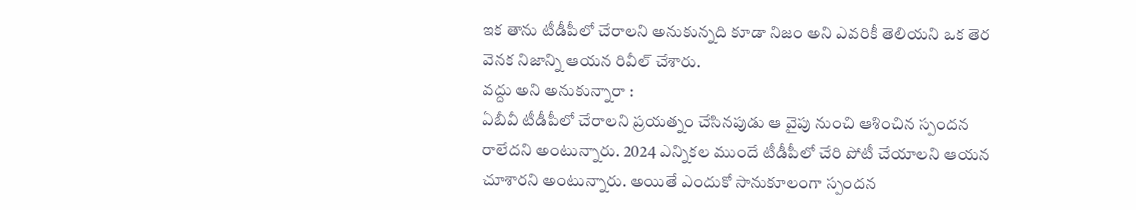ఇక తాను టీడీపీలో చేరాలని అనుకున్నది కూడా నిజం అని ఎవరికీ తెలియని ఒక తెర వెనక నిజాన్ని ఆయన రివీల్ చేశారు.
వద్దు అని అనుకున్నారా :
ఏబీవీ టీడీపీలో చేరాలని ప్రయత్నం చేసినపుడు ఆ వైపు నుంచి ఆశించిన స్పందన రాలేదని అంటున్నారు. 2024 ఎన్నికల ముందే టీడీపీలో చేరి పోటీ చేయాలని ఆయన చూశారని అంటున్నారు. అయితే ఎందుకో సానుకూలంగా స్పందన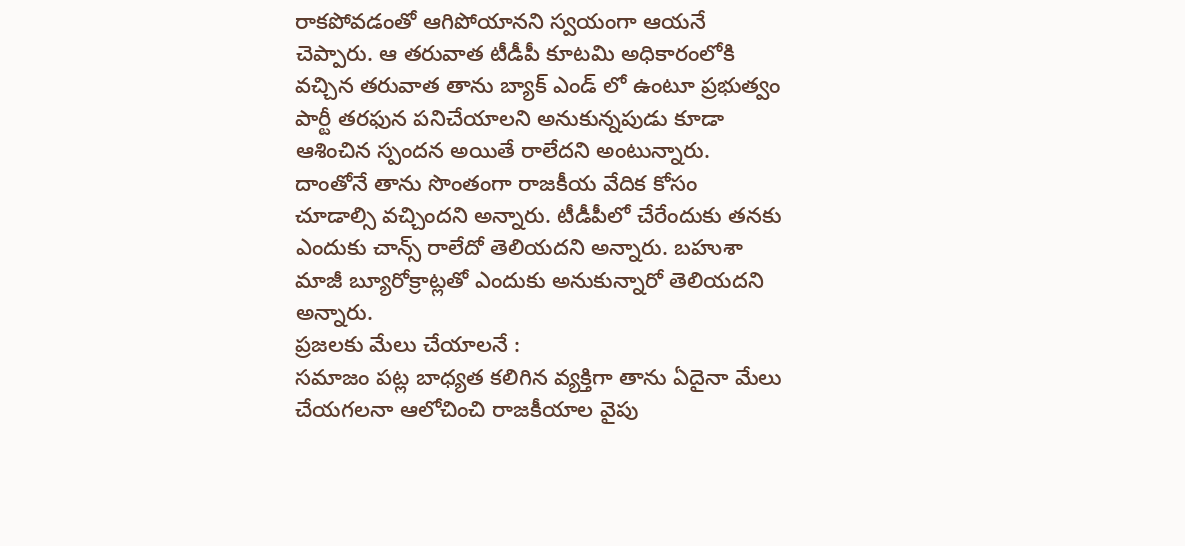రాకపోవడంతో ఆగిపోయానని స్వయంగా ఆయనే చెప్పారు. ఆ తరువాత టీడీపీ కూటమి అధికారంలోకి వచ్చిన తరువాత తాను బ్యాక్ ఎండ్ లో ఉంటూ ప్రభుత్వం పార్టీ తరఫున పనిచేయాలని అనుకున్నపుడు కూడా ఆశించిన స్పందన అయితే రాలేదని అంటున్నారు. దాంతోనే తాను సొంతంగా రాజకీయ వేదిక కోసం చూడాల్సి వచ్చిందని అన్నారు. టీడీపీలో చేరేందుకు తనకు ఎందుకు చాన్స్ రాలేదో తెలియదని అన్నారు. బహుశా మాజీ బ్యూరోక్రాట్లతో ఎందుకు అనుకున్నారో తెలియదని అన్నారు.
ప్రజలకు మేలు చేయాలనే :
సమాజం పట్ల బాధ్యత కలిగిన వ్యక్తిగా తాను ఏదైనా మేలు చేయగలనా ఆలోచించి రాజకీయాల వైపు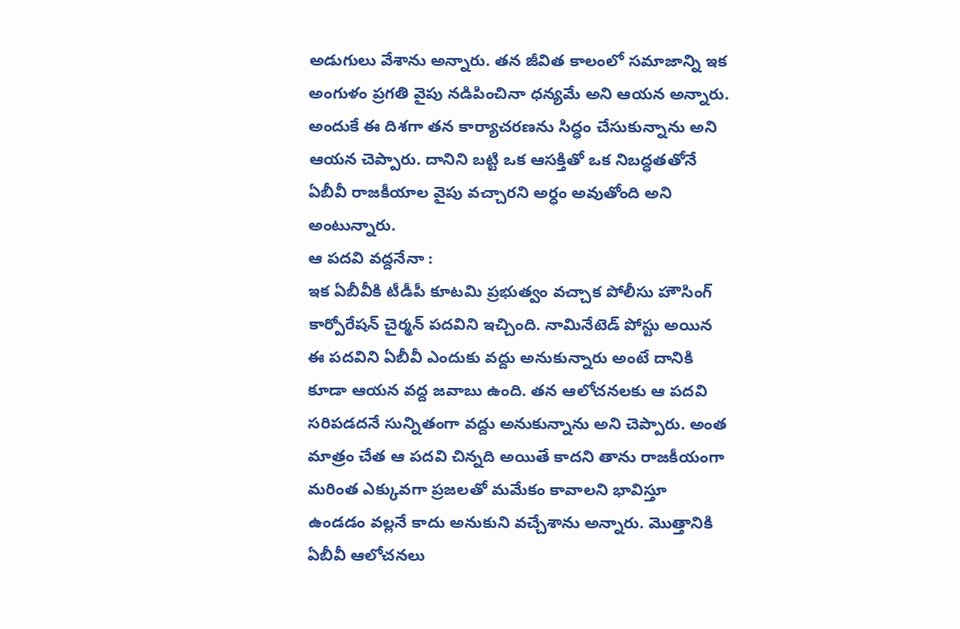అడుగులు వేశాను అన్నారు. తన జీవిత కాలంలో సమాజాన్ని ఇక అంగుళం ప్రగతి వైపు నడిపించినా ధన్యమే అని ఆయన అన్నారు. అందుకే ఈ దిశగా తన కార్యాచరణను సిద్ధం చేసుకున్నాను అని ఆయన చెప్పారు. దానిని బట్టి ఒక ఆసక్తితో ఒక నిబద్ధతతోనే ఏబీవీ రాజకీయాల వైపు వచ్చారని అర్ధం అవుతోంది అని అంటున్నారు.
ఆ పదవి వద్దనేనా :
ఇక ఏబీవీకి టీడీపీ కూటమి ప్రభుత్వం వచ్చాక పోలీసు హౌసింగ్ కార్పోరేషన్ చైర్మన్ పదవిని ఇచ్చింది. నామినేటెడ్ పోస్టు అయిన ఈ పదవిని ఏబీవీ ఎందుకు వద్దు అనుకున్నారు అంటే దానికి కూడా ఆయన వద్ద జవాబు ఉంది. తన ఆలోచనలకు ఆ పదవి సరిపడదనే సున్నితంగా వద్దు అనుకున్నాను అని చెప్పారు. అంత మాత్రం చేత ఆ పదవి చిన్నది అయితే కాదని తాను రాజకీయంగా మరింత ఎక్కువగా ప్రజలతో మమేకం కావాలని భావిస్తూ ఉండడం వల్లనే కాదు అనుకుని వచ్చేశాను అన్నారు. మొత్తానికి ఏబీవీ ఆలోచనలు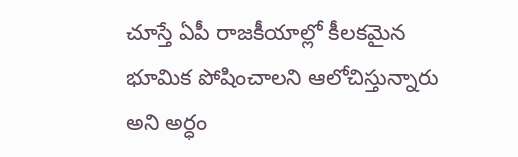చూస్తే ఏపీ రాజకీయాల్లో కీలకమైన భూమిక పోషించాలని ఆలోచిస్తున్నారు అని అర్ధం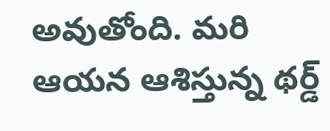అవుతోంది. మరి ఆయన ఆశిస్తున్న థర్డ్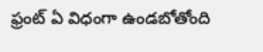ఫ్రంట్ ఏ విధంగా ఉండబోతోంది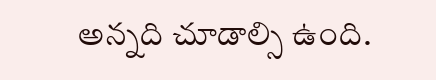అన్నది చూడాల్సి ఉంది.